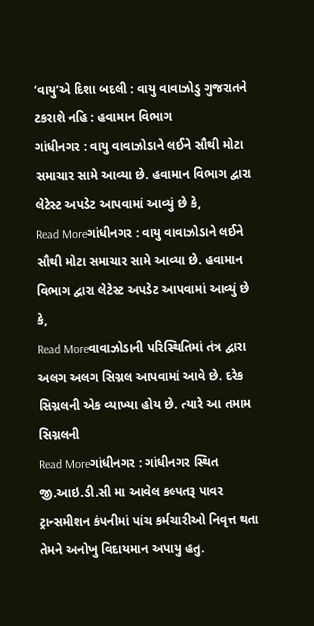‘વાયુ’એ દિશા બદલી : વાયુ વાવાઝોડુ ગુજરાતને ટકરાશે નહિ : હવામાન વિભાગ
ગાંધીનગર : વાયુ વાવાઝોડાને લઈને સૌથી મોટા સમાચાર સામે આવ્યા છે. હવામાન વિભાગ દ્વારા લેટેસ્ટ અપડેટ આપવામાં આવ્યું છે કે,
Read Moreગાંધીનગર : વાયુ વાવાઝોડાને લઈને સૌથી મોટા સમાચાર સામે આવ્યા છે. હવામાન વિભાગ દ્વારા લેટેસ્ટ અપડેટ આપવામાં આવ્યું છે કે,
Read Moreવાવાઝોડાની પરિસ્થિતિમાં તંત્ર દ્વારા અલગ અલગ સિગ્નલ આપવામાં આવે છે. દરેક સિગ્નલની એક વ્યાખ્યા હોય છે. ત્યારે આ તમામ સિગ્નલની
Read Moreગાંધીનગર : ગાંધીનગર સ્થિત જી.આઇ.ડી.સી મા આવેલ કલ્પતરૂ પાવર ટ્રાન્સમીશન કંપનીમાં પાંચ કર્મચારીઓ નિવૃત્ત થતા તેમને અનોખુ વિદાયમાન અપાયુ હતુ.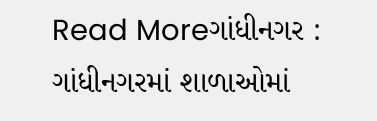Read Moreગાંધીનગર : ગાંધીનગરમાં શાળાઓમાં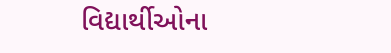વિદ્યાર્થીઓના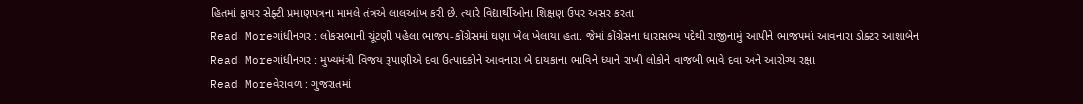હિતમાં ફાયર સેફ્ટી પ્રમાણપત્રના મામલે તંત્રએ લાલઆંખ કરી છે. ત્યારે વિદ્યાર્થીઓના શિક્ષણ ઉપર અસર કરતા
Read Moreગાંધીનગર : લોકસભાની ચૂંટણી પહેલા ભાજપ-કોંગ્રેસમાં ઘણા ખેલ ખેલાયા હતા. જેમાં કોંગ્રેસના ધારાસભ્ય પદેથી રાજીનામું આપીને ભાજપમાં આવનારા ડોક્ટર આશાબેન
Read Moreગાંધીનગર : મુખ્યમંત્રી વિજય રૂપાણીએ દવા ઉત્પાદકોને આવનારા બે દાયકાના ભાવિને ધ્યાને રાખી લોકોને વાજબી ભાવે દવા અને આરોગ્ય રક્ષા
Read Moreવેરાવળ : ગુજરાતમાં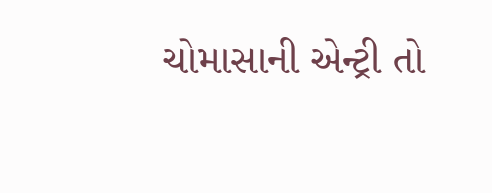ચોમાસાની એન્ટ્રી તો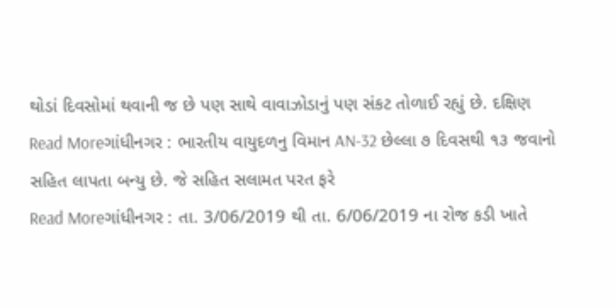થોડાં દિવસોમાં થવાની જ છે પણ સાથે વાવાઝોડાનું પણ સંકટ તોળાઈ રહ્યું છે. દક્ષિણ
Read Moreગાંધીનગર : ભારતીય વાયુદળનુ વિમાન AN-32 છેલ્લા ૭ દિવસથી ૧૩ જવાનો સહિત લાપતા બન્યુ છે. જે સહિત સલામત પરત ફરે
Read Moreગાંધીનગર : તા. 3/06/2019 થી તા. 6/06/2019 ના રોજ કડી ખાતે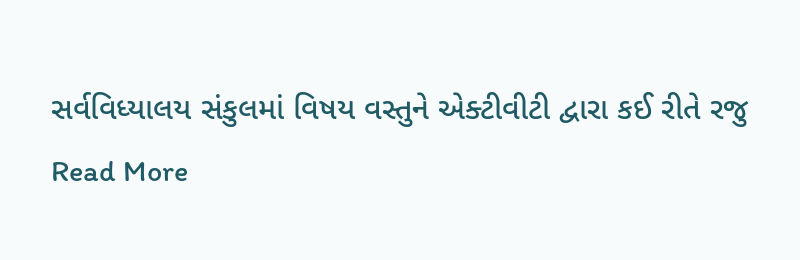સર્વવિધ્યાલય સંકુલમાં વિષય વસ્તુને એક્ટીવીટી દ્વારા કઈ રીતે રજુ
Read More